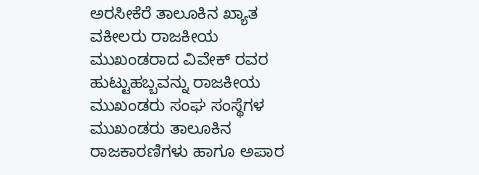ಅರಸೀಕೆರೆ ತಾಲೂಕಿನ ಖ್ಯಾತ ವಕೀಲರು ರಾಜಕೀಯ ಮುಖಂಡರಾದ ವಿವೇಕ್ ರವರ ಹುಟ್ಟುಹಬ್ಬವನ್ನು ರಾಜಕೀಯ ಮುಖಂಡರು ಸಂಘ ಸಂಸ್ಥೆಗಳ ಮುಖಂಡರು ತಾಲೂಕಿನ ರಾಜಕಾರಣಿಗಳು ಹಾಗೂ ಅಪಾರ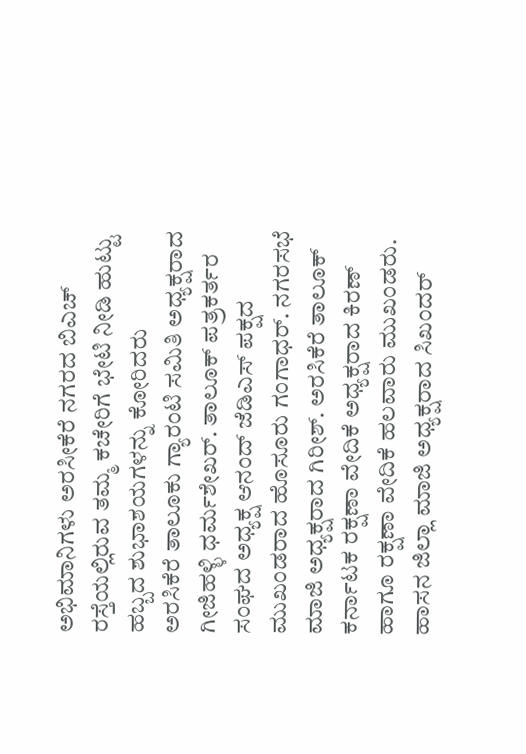ಅಭಿಮಾನಿಗಳು ಅರಸೀಕೆರೆ ನಗರದ ಬಿಎಚ್ ರಸ್ತೆಯಲ್ಲಿರುವ ತಮ್ಮ ಕಚೇರಿಗೆ ಭೇಟಿ ನೀಡಿ ಹುಟ್ಟು ಹಬ್ಬದ ಶುಭಾಶಯಗಳನ್ನು ಕೋರಿದರು
ಅರಸಿಕೆರೆ ತಾಲೂಕು ಗ್ಯಾರಂಟಿ ಸಮಿತಿ ಅಧ್ಯಕ್ಷರಾದ ಗೀಜಿಹಳ್ಳಿ ಧರ್ಮಶೇಖರ್. ತಾಲೂಕ್ ಪತ್ರಕರ್ತರ ಸಂಘದ ಅಧ್ಯಕ್ಷ ಆನಂದ್ ಜೆಡಿಎಸ್ ಪಕ್ಷದ ಮುಖಂಡರಾದ ಹೊಸೂರು ಗಂಗಾಧರ್. ನಗರಸಭೆ ಮಾಜಿ ಅಧ್ಯಕ್ಷರಾದ ಗಿರೀಶ್. ಅರಸಿಕೆರೆ ತಾಲೂಕ್ ಕರ್ನಾಟಕ ರಕ್ಷಣಾ ವೇದಿಕೆ ಅಧ್ಯಕ್ಷರಾದ ಕಿರಣ್ ಹಾಗೂ ರಕ್ಷಣಾ ವೇದಿಕೆ ಹಲವಾರು ಮುಖಂಡರು. ಹಾಸನ ಜಿಲ್ಲಾ ಮಾಜಿ ಅಧ್ಯಕ್ಷರಾದ ಸಿಖಂದರ್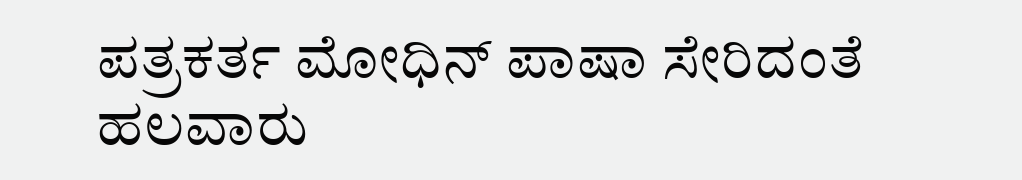ಪತ್ರಕರ್ತ ಮೋಧಿನ್ ಪಾಷಾ ಸೇರಿದಂತೆ ಹಲವಾರು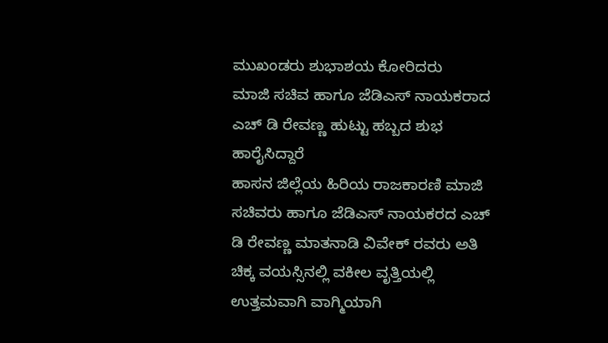ಮುಖಂಡರು ಶುಭಾಶಯ ಕೋರಿದರು
ಮಾಜಿ ಸಚಿವ ಹಾಗೂ ಜೆಡಿಎಸ್ ನಾಯಕರಾದ ಎಚ್ ಡಿ ರೇವಣ್ಣ ಹುಟ್ಟು ಹಬ್ಬದ ಶುಭ ಹಾರೈಸಿದ್ದಾರೆ
ಹಾಸನ ಜಿಲ್ಲೆಯ ಹಿರಿಯ ರಾಜಕಾರಣಿ ಮಾಜಿ ಸಚಿವರು ಹಾಗೂ ಜೆಡಿಎಸ್ ನಾಯಕರದ ಎಚ್ ಡಿ ರೇವಣ್ಣ ಮಾತನಾಡಿ ವಿವೇಕ್ ರವರು ಅತಿ ಚಿಕ್ಕ ವಯಸ್ಸಿನಲ್ಲಿ ವಕೀಲ ವೃತ್ತಿಯಲ್ಲಿ ಉತ್ತಮವಾಗಿ ವಾಗ್ಮಿಯಾಗಿ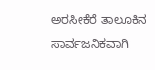ಅರಸೀಕೆರೆ ತಾಲೂಕಿನ ಸಾರ್ವಜನಿಕವಾಗಿ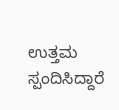ಉತ್ತಮ ಸ್ಪಂದಿಸಿದ್ದಾರೆ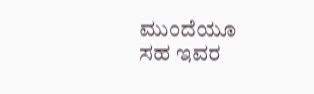ಮುಂದೆಯೂ ಸಹ ಇವರ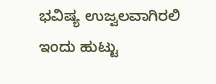ಭವಿಷ್ಯ ಉಜ್ವಲವಾಗಿರಲಿ ಇಂದು ಹುಟ್ಟು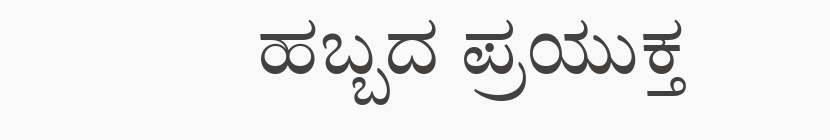ಹಬ್ಬದ ಪ್ರಯುಕ್ತ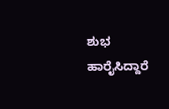ಶುಭ ಹಾರೈಸಿದ್ದಾರೆ